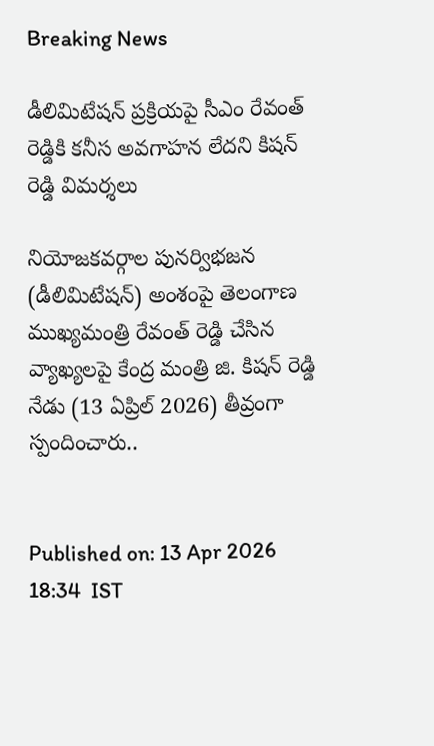Breaking News

డీలిమిటేషన్ ప్రక్రియపై సీఎం రేవంత్ రెడ్డికి కనీస అవగాహన లేదని కిషన్ రెడ్డి విమర్శలు

నియోజకవర్గాల పునర్విభజన (డీలిమిటేషన్) అంశంపై తెలంగాణ ముఖ్యమంత్రి రేవంత్ రెడ్డి చేసిన వ్యాఖ్యలపై కేంద్ర మంత్రి జి. కిషన్ రెడ్డి నేడు (13 ఏప్రిల్ 2026) తీవ్రంగా స్పందించారు..


Published on: 13 Apr 2026 18:34  IST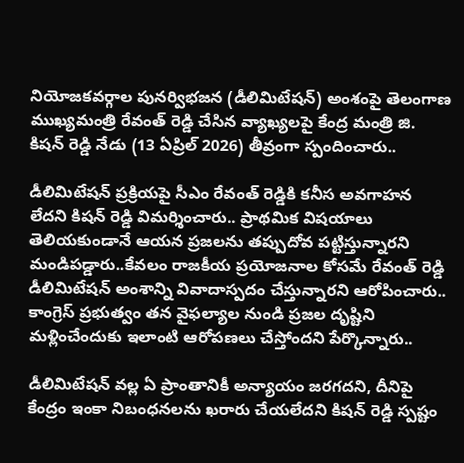నియోజకవర్గాల పునర్విభజన (డీలిమిటేషన్) అంశంపై తెలంగాణ ముఖ్యమంత్రి రేవంత్ రెడ్డి చేసిన వ్యాఖ్యలపై కేంద్ర మంత్రి జి. కిషన్ రెడ్డి నేడు (13 ఏప్రిల్ 2026) తీవ్రంగా స్పందించారు..

డీలిమిటేషన్ ప్రక్రియపై సీఎం రేవంత్ రెడ్డికి కనీస అవగాహన లేదని కిషన్ రెడ్డి విమర్శించారు.. ప్రాథమిక విషయాలు తెలియకుండానే ఆయన ప్రజలను తప్పుదోవ పట్టిస్తున్నారని మండిపడ్డారు..కేవలం రాజకీయ ప్రయోజనాల కోసమే రేవంత్ రెడ్డి డీలిమిటేషన్ అంశాన్ని వివాదాస్పదం చేస్తున్నారని ఆరోపించారు.. కాంగ్రెస్ ప్రభుత్వం తన వైఫల్యాల నుండి ప్రజల దృష్టిని మళ్లించేందుకు ఇలాంటి ఆరోపణలు చేస్తోందని పేర్కొన్నారు..

డీలిమిటేషన్ వల్ల ఏ ప్రాంతానికీ అన్యాయం జరగదని, దీనిపై కేంద్రం ఇంకా నిబంధనలను ఖరారు చేయలేదని కిషన్ రెడ్డి స్పష్టం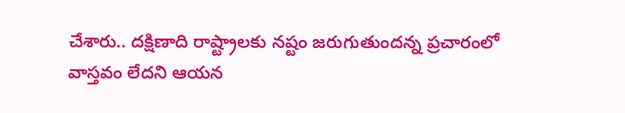చేశారు.. దక్షిణాది రాష్ట్రాలకు నష్టం జరుగుతుందన్న ప్రచారంలో వాస్తవం లేదని ఆయన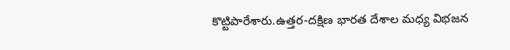కొట్టిపారేశారు.ఉత్తర-దక్షిణ భారత దేశాల మధ్య విభజన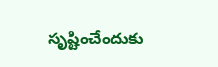సృష్టించేందుకు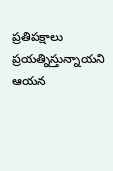ప్రతిపక్షాలు ప్రయత్నిస్తున్నాయని ఆయన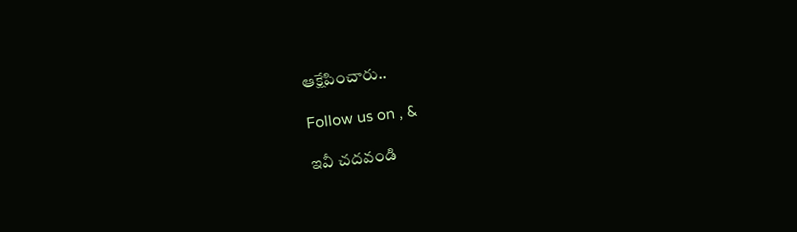ఆక్షేపించారు..

Follow us on , &

ఇవీ చదవండి